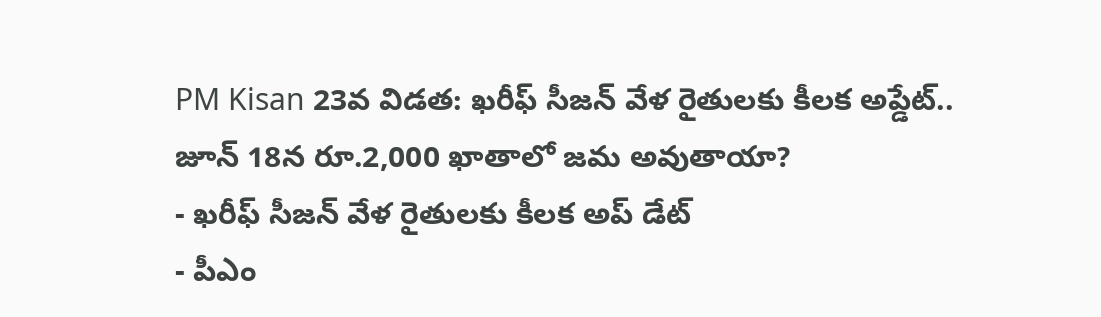PM Kisan 23వ విడత: ఖరీఫ్ సీజన్ వేళ రైతులకు కీలక అప్డేట్.. జూన్ 18న రూ.2,000 ఖాతాలో జమ అవుతాయా?
- ఖరీఫ్ సీజన్ వేళ రైతులకు కీలక అప్ డేట్
- పీఎం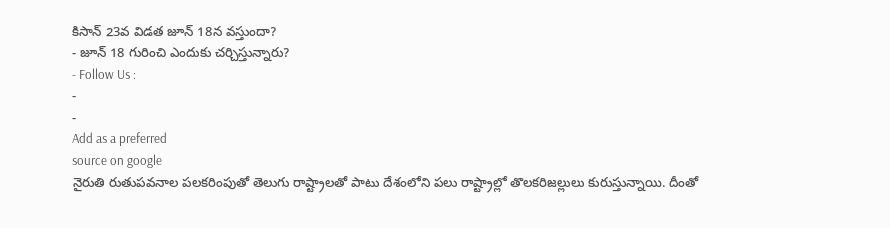కిసాన్ 23వ విడత జూన్ 18న వస్తుందా?
- జూన్ 18 గురించి ఎందుకు చర్చిస్తున్నారు?
- Follow Us :
-
-
Add as a preferred
source on google
నైరుతి రుతుపవనాల పలకరింపుతో తెలుగు రాష్ట్రాలతో పాటు దేశంలోని పలు రాష్ట్రాల్లో తొలకరిజల్లులు కురుస్తున్నాయి. దీంతో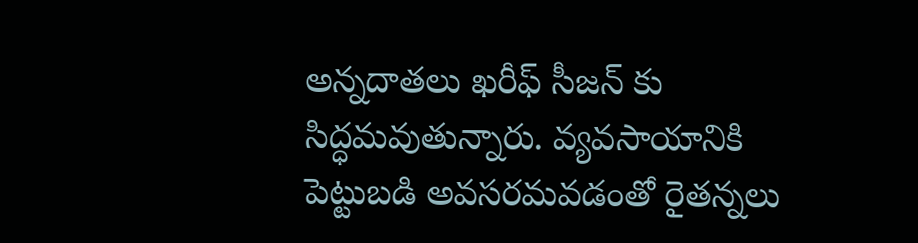అన్నదాతలు ఖరీఫ్ సీజన్ కు సిద్ధమవుతున్నారు. వ్యవసాయానికి పెట్టుబడి అవసరమవడంతో రైతన్నలు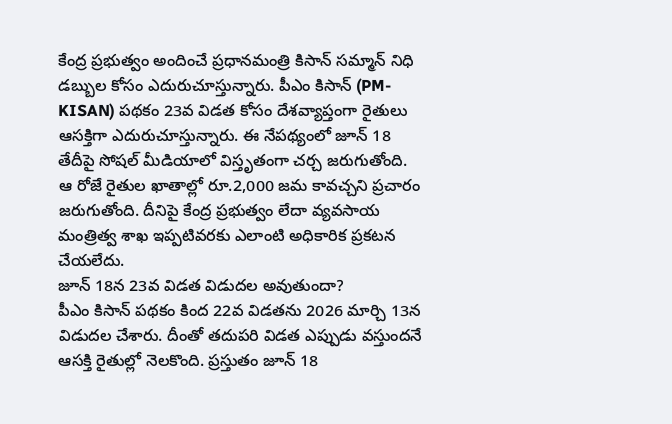కేంద్ర ప్రభుత్వం అందించే ప్రధానమంత్రి కిసాన్ సమ్మాన్ నిధి డబ్బుల కోసం ఎదురుచూస్తున్నారు. పీఎం కిసాన్ (PM-KISAN) పథకం 23వ విడత కోసం దేశవ్యాప్తంగా రైతులు ఆసక్తిగా ఎదురుచూస్తున్నారు. ఈ నేపథ్యంలో జూన్ 18 తేదీపై సోషల్ మీడియాలో విస్తృతంగా చర్చ జరుగుతోంది. ఆ రోజే రైతుల ఖాతాల్లో రూ.2,000 జమ కావచ్చని ప్రచారం జరుగుతోంది. దీనిపై కేంద్ర ప్రభుత్వం లేదా వ్యవసాయ మంత్రిత్వ శాఖ ఇప్పటివరకు ఎలాంటి అధికారిక ప్రకటన చేయలేదు.
జూన్ 18న 23వ విడత విడుదల అవుతుందా?
పీఎం కిసాన్ పథకం కింద 22వ విడతను 2026 మార్చి 13న విడుదల చేశారు. దీంతో తదుపరి విడత ఎప్పుడు వస్తుందనే ఆసక్తి రైతుల్లో నెలకొంది. ప్రస్తుతం జూన్ 18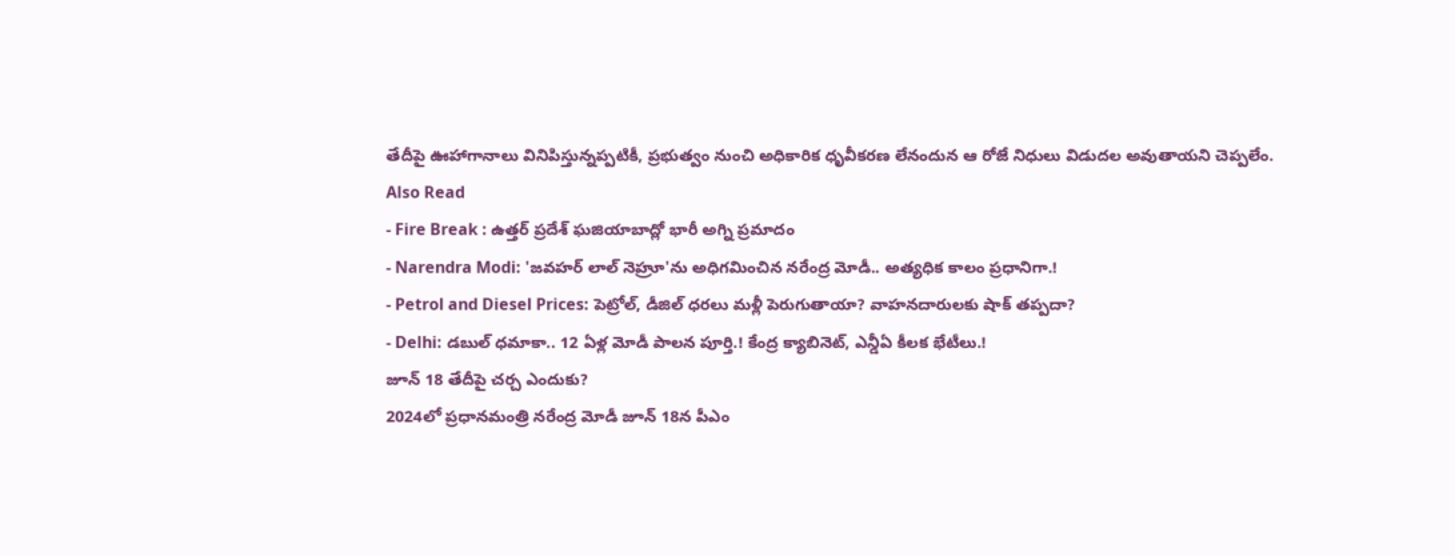తేదీపై ఊహాగానాలు వినిపిస్తున్నప్పటికీ, ప్రభుత్వం నుంచి అధికారిక ధృవీకరణ లేనందున ఆ రోజే నిధులు విడుదల అవుతాయని చెప్పలేం.
Also Read
- Fire Break : ఉత్తర్ ప్రదేశ్ ఘజియాబాద్లో భారీ అగ్ని ప్రమాదం
- Narendra Modi: 'జవహర్ లాల్ నెహ్రూ'ను అధిగమించిన నరేంద్ర మోడీ.. అత్యధిక కాలం ప్రధానిగా.!
- Petrol and Diesel Prices: పెట్రోల్, డీజిల్ ధరలు మళ్లీ పెరుగుతాయా? వాహనదారులకు షాక్ తప్పదా?
- Delhi: డబుల్ ధమాకా.. 12 ఏళ్ల మోడీ పాలన పూర్తి.! కేంద్ర క్యాబినెట్, ఎన్డీఏ కీలక భేటీలు.!
జూన్ 18 తేదీపై చర్చ ఎందుకు?
2024లో ప్రధానమంత్రి నరేంద్ర మోడీ జూన్ 18న పీఎం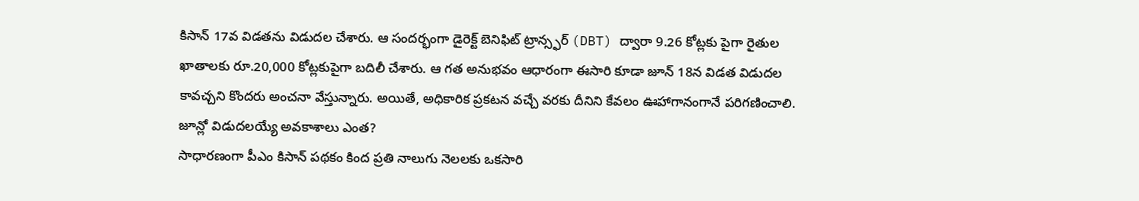కిసాన్ 17వ విడతను విడుదల చేశారు. ఆ సందర్భంగా డైరెక్ట్ బెనిఫిట్ ట్రాన్స్ఫర్ (DBT) ద్వారా 9.26 కోట్లకు పైగా రైతుల ఖాతాలకు రూ.20,000 కోట్లకుపైగా బదిలీ చేశారు. ఆ గత అనుభవం ఆధారంగా ఈసారి కూడా జూన్ 18న విడత విడుదల కావచ్చని కొందరు అంచనా వేస్తున్నారు. అయితే, అధికారిక ప్రకటన వచ్చే వరకు దీనిని కేవలం ఊహాగానంగానే పరిగణించాలి.
జూన్లో విడుదలయ్యే అవకాశాలు ఎంత?
సాధారణంగా పీఎం కిసాన్ పథకం కింద ప్రతి నాలుగు నెలలకు ఒకసారి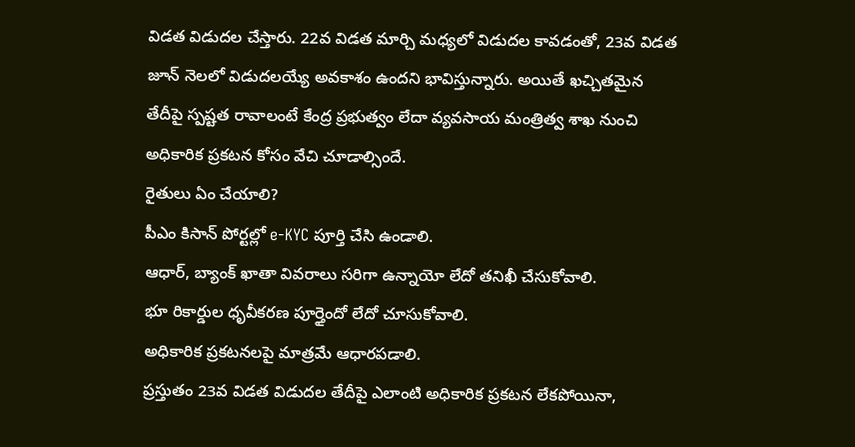విడత విడుదల చేస్తారు. 22వ విడత మార్చి మధ్యలో విడుదల కావడంతో, 23వ విడత జూన్ నెలలో విడుదలయ్యే అవకాశం ఉందని భావిస్తున్నారు. అయితే ఖచ్చితమైన తేదీపై స్పష్టత రావాలంటే కేంద్ర ప్రభుత్వం లేదా వ్యవసాయ మంత్రిత్వ శాఖ నుంచి అధికారిక ప్రకటన కోసం వేచి చూడాల్సిందే.
రైతులు ఏం చేయాలి?
పీఎం కిసాన్ పోర్టల్లో e-KYC పూర్తి చేసి ఉండాలి.
ఆధార్, బ్యాంక్ ఖాతా వివరాలు సరిగా ఉన్నాయో లేదో తనిఖీ చేసుకోవాలి.
భూ రికార్డుల ధృవీకరణ పూర్తైందో లేదో చూసుకోవాలి.
అధికారిక ప్రకటనలపై మాత్రమే ఆధారపడాలి.
ప్రస్తుతం 23వ విడత విడుదల తేదీపై ఎలాంటి అధికారిక ప్రకటన లేకపోయినా,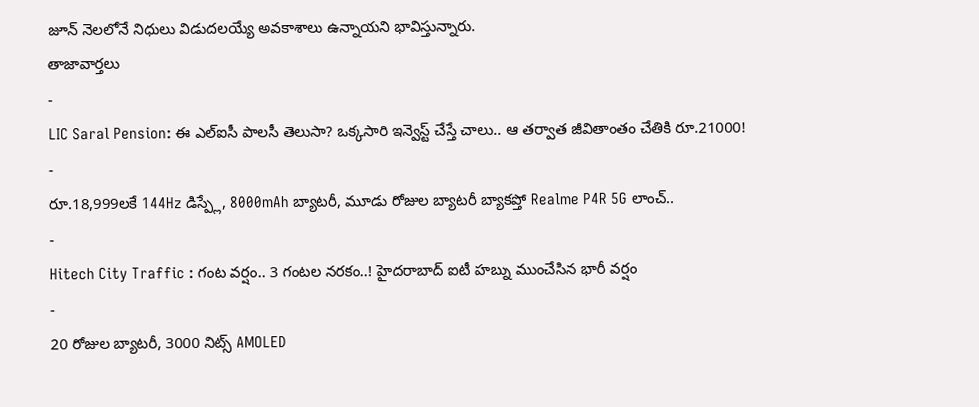జూన్ నెలలోనే నిధులు విడుదలయ్యే అవకాశాలు ఉన్నాయని భావిస్తున్నారు.
తాజావార్తలు
-
LIC Saral Pension: ఈ ఎల్ఐసీ పాలసీ తెలుసా? ఒక్కసారి ఇన్వెస్ట్ చేస్తే చాలు.. ఆ తర్వాత జీవితాంతం చేతికి రూ.21000!
-
రూ.18,999లకే 144Hz డిస్ప్లే, 8000mAh బ్యాటరీ, మూడు రోజుల బ్యాటరీ బ్యాకప్తో Realme P4R 5G లాంచ్..
-
Hitech City Traffic : గంట వర్షం.. 3 గంటల నరకం..! హైదరాబాద్ ఐటీ హబ్ను ముంచేసిన భారీ వర్షం
-
20 రోజుల బ్యాటరీ, 3000 నిట్స్ AMOLED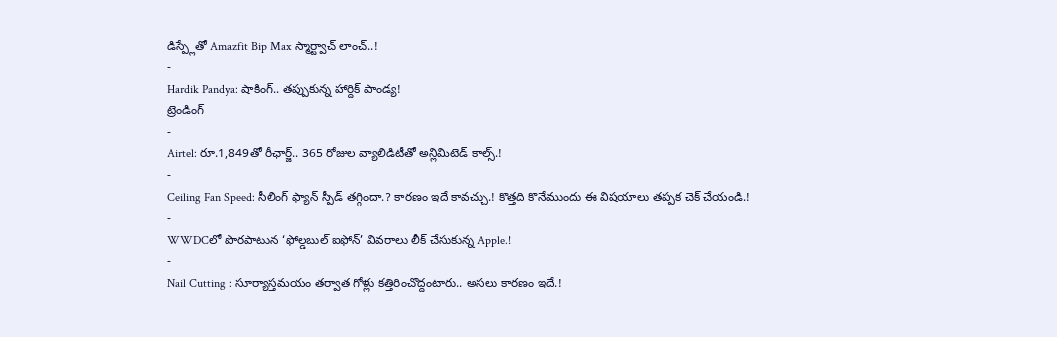డిస్ప్లేతో Amazfit Bip Max స్మార్ట్వాచ్ లాంచ్..!
-
Hardik Pandya: షాకింగ్.. తప్పుకున్న హార్దిక్ పాండ్య!
ట్రెండింగ్
-
Airtel: రూ.1,849తో రీఛార్జ్.. 365 రోజుల వ్యాలిడిటీతో అన్లిమిటెడ్ కాల్స్.!
-
Ceiling Fan Speed: సీలింగ్ ఫ్యాన్ స్పీడ్ తగ్గిందా.? కారణం ఇదే కావచ్చు.! కొత్తది కొనేముందు ఈ విషయాలు తప్పక చెక్ చేయండి.!
-
WWDCలో పొరపాటున ‘ఫోల్డబుల్ ఐఫోన్’ వివరాలు లీక్ చేసుకున్న Apple.!
-
Nail Cutting : సూర్యాస్తమయం తర్వాత గోళ్లు కత్తిరించొద్దంటారు.. అసలు కారణం ఇదే.!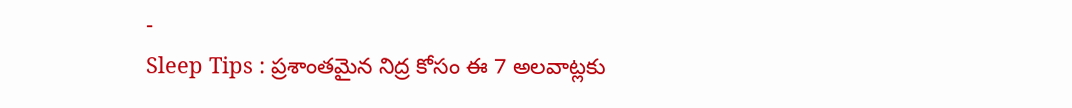-
Sleep Tips : ప్రశాంతమైన నిద్ర కోసం ఈ 7 అలవాట్లకు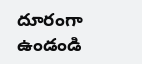దూరంగా ఉండండి